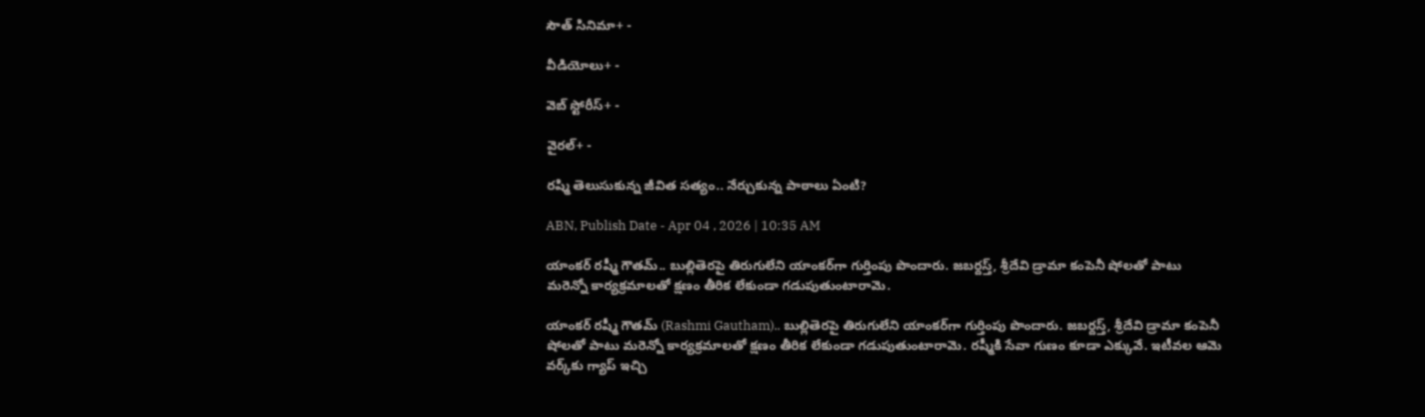సౌత్ సినిమా+ -

వీడియోలు+ -

వెబ్ స్టోరీస్+ -

వైరల్+ -

రష్మి తెలుసుకున్న జీవిత సత్యం.. నేర్చుకున్న పాఠాలు ఏంటి?

ABN, Publish Date - Apr 04 , 2026 | 10:35 AM

యాంకర్‌ రష్మీ గౌతమ్‌.. బుల్లితెరపై తిరుగులేని యాంకర్‌గా గుర్తింపు పొందారు. జబర్దస్త్‌, శ్రీదేవి డ్రామా కంపెనీ షోలతో పాటు మరెన్నో కార్యక్రమాలతో క్షణం తీరిక లేకుండా గడుపుతుంటారామె.

యాంకర్‌ రష్మీ గౌతమ్‌ (Rashmi Gautham).. బుల్లితెరపై తిరుగులేని యాంకర్‌గా గుర్తింపు పొందారు. జబర్దస్త్‌, శ్రీదేవి డ్రామా కంపెనీ షోలతో పాటు మరెన్నో కార్యక్రమాలతో క్షణం తీరిక లేకుండా గడుపుతుంటారామె. రష్మీకి సేవా గుణం కూడా ఎక్కువే. ఇటీవల ఆమె వర్క్‌కు గ్యాప్‌ ఇచ్చి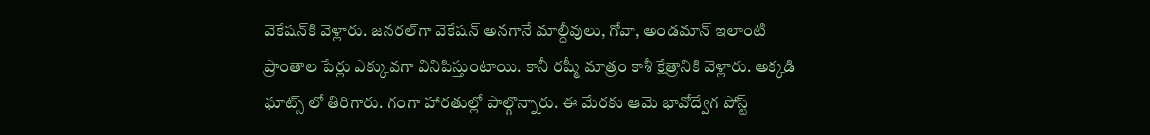వెకేషన్‌కి వెళ్లారు. జనరల్‌గా వెకేషన్‌ అనగానే మాల్దీవులు, గోవా, అండమాన్‌ ఇలాంటి ప్రాంతాల పేర్లు ఎక్కువగా వినిపిస్తుంటాయి. కానీ రష్మీ మాత్రం కాశీ క్షేత్రానికి వెళ్లారు. అక్కడి ఘాట్స్‌ లో తిరిగారు. గంగా హారతుల్లో పాల్గొన్నారు. ఈ మేరకు ఆమె భావోద్వేగ పోస్ట్‌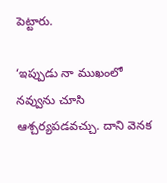పెట్టారు.

‘ఇప్పుడు నా ముఖంలో నవ్వును చూసి ఆశ్చర్యపడవచ్చు. దాని వెనక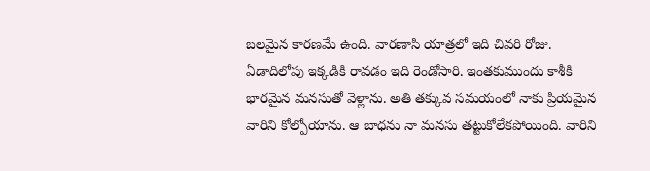బలమైన కారణమే ఉంది. వారణాసి యాత్రలో ఇది చివరి రోజు. ఏడాదిలోపు ఇక్కడికి రావడం ఇది రెండోసారి. ఇంతకుముందు కాశీకి భారమైన మనసుతో వెళ్లాను. అతి తక్కువ సమయంలో నాకు ప్రియమైన వారిని కోల్పోయాను. ఆ బాధను నా మనసు తట్టుకోలేకపోయింది. వారిని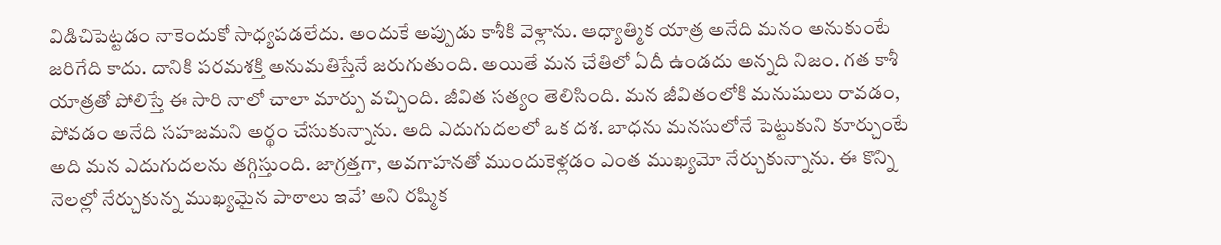విడిచిపెట్టడం నాకెందుకో సాధ్యపడలేదు. అందుకే అప్పుడు కాశీకి వెళ్లాను. ఆధ్యాత్మిక యాత్ర అనేది మనం అనుకుంటే జరిగేది కాదు. దానికి పరమశక్తి అనుమతిస్తేనే జరుగుతుంది. అయితే మన చేతిలో ఏదీ ఉండదు అన్నది నిజం. గత కాశీ యాత్రతో పోలిస్తే ఈ సారి నాలో చాలా మార్పు వచ్చింది. జీవిత సత్యం తెలిసింది. మన జీవితంలోకి మనుషులు రావడం, పోవడం అనేది సహజమని అర్థం చేసుకున్నాను. అది ఎదుగుదలలో ఒక దశ. బాధను మనసులోనే పెట్టుకుని కూర్చుంటే అది మన ఎదుగుదలను తగ్గిస్తుంది. జాగ్రత్తగా, అవగాహనతో ముందుకెళ్లడం ఎంత ముఖ్యమో నేర్చుకున్నాను. ఈ కొన్ని నెలల్లో నేర్చుకున్న ముఖ్యమైన పాఠాలు ఇవే’ అని రష్మిక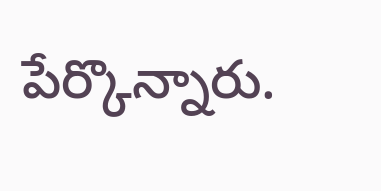పేర్కొన్నారు.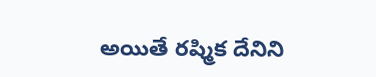అయితే రష్మిక దేనిని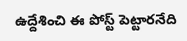ఉద్దేశించి ఈ పోస్ట్ పెట్టారనేది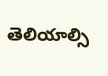తెలియాల్సి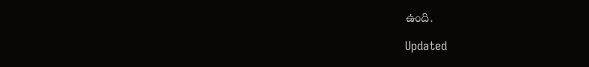ఉంది.

Updated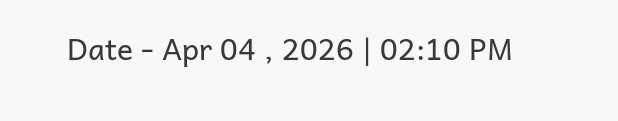Date - Apr 04 , 2026 | 02:10 PM